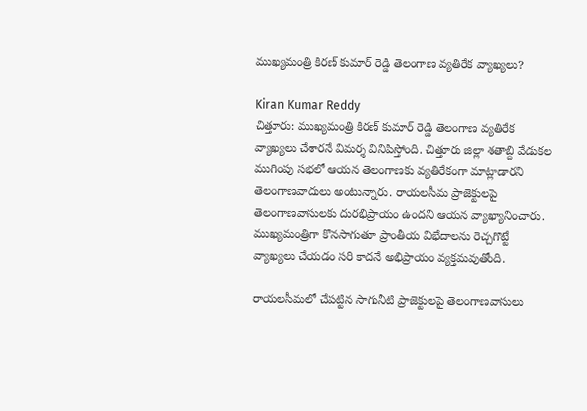ముఖ్యమంత్రి కిరణ్ కుమార్ రెడ్డి తెలంగాణ వ్యతిరేక వ్యాఖ్యలు?

Kiran Kumar Reddy
చిత్తూరు: ముఖ్యమంత్రి కిరణ్ కుమార్ రెడ్డి తెలంగాణ వ్యతిరేక వ్యాఖ్యలు చేశారనే విమర్శ వినిపిస్తోంది. చిత్తూరు జిల్లా శతాబ్ది వేడుకల ముగింపు సభలో ఆయన తెలంగాణకు వ్యతిరేకంగా మాట్లాడారని తెలంగాణవాదులు అంటున్నారు. రాయలసీమ ప్రాజెక్టులపై తెలంగాణవాసులకు దురభిప్రాయం ఉందని ఆయన వ్యాఖ్యానించారు. ముఖ్యమంత్రిగా కొనసాగుతూ ప్రాంతీయ విభేదాలను రెచ్చగొట్టే వ్యాఖ్యలు చేయడం సరి కాదనే అభిప్రాయం వ్యక్తమవుతోంది.

రాయలసీమలో చేపట్టిన సాగునీటి ప్రాజెక్టులపై తెలంగాణవాసులు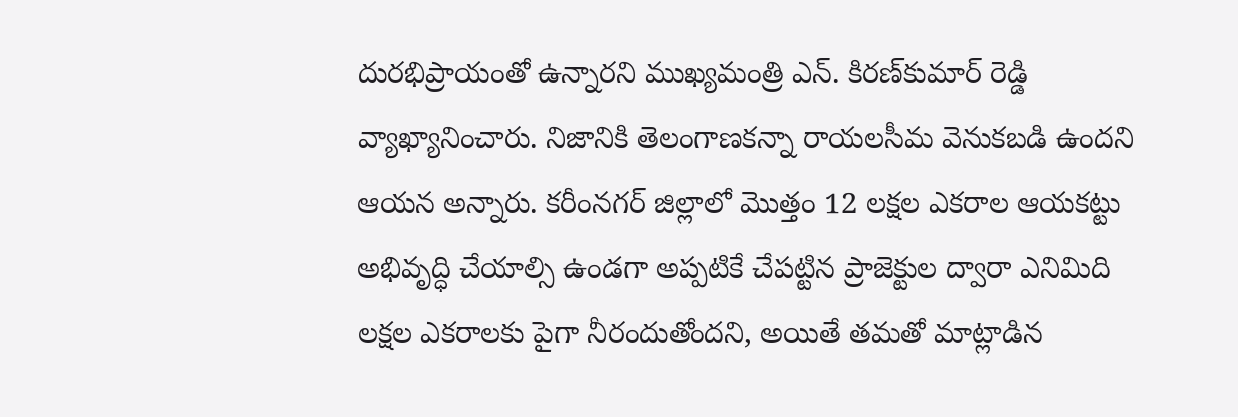దురభిప్రాయంతో ఉన్నారని ముఖ్యమంత్రి ఎన్. కిరణ్‌కుమార్ రెడ్డి వ్యాఖ్యానించారు. నిజానికి తెలంగాణకన్నా రాయలసీమ వెనుకబడి ఉందని ఆయన అన్నారు. కరీంనగర్ జిల్లాలో మొత్తం 12 లక్షల ఎకరాల ఆయకట్టు అభివృద్ధి చేయాల్సి ఉండగా అప్పటికే చేపట్టిన ప్రాజెక్టుల ద్వారా ఎనిమిది లక్షల ఎకరాలకు పైగా నీరందుతోందని, అయితే తమతో మాట్లాడిన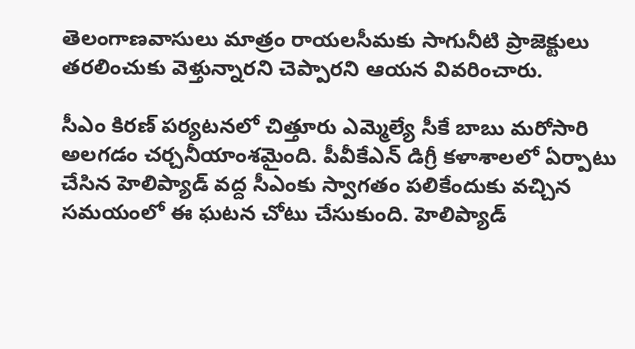తెలంగాణవాసులు మాత్రం రాయలసీమకు సాగునీటి ప్రాజెక్టులు తరలించుకు వెళ్తున్నారని చెప్పారని ఆయన వివరించారు.

సీఎం కిరణ్ పర్యటనలో చిత్తూరు ఎమ్మెల్యే సీకే బాబు మరోసారి అలగడం చర్చనీయాంశమైంది. పీవీకేఎన్ డిగ్రీ కళాశాలలో ఏర్పాటు చేసిన హెలిప్యాడ్ వద్ద సీఎంకు స్వాగతం పలికేందుకు వచ్చిన సమయంలో ఈ ఘటన చోటు చేసుకుంది. హెలిప్యాడ్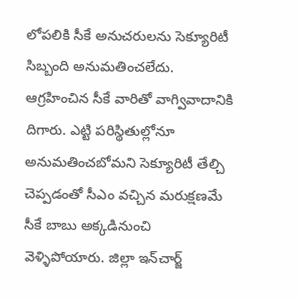లోపలికి సీకే అనుచరులను సెక్యూరిటీ సిబ్బంది అనుమతించలేదు. ఆగ్రహించిన సీకే వారితో వాగ్వివాదానికి దిగారు. ఎట్టి పరిస్థితుల్లోనూ అనుమతించబోమని సెక్యూరిటీ తేల్చి చెప్పడంతో సీఎం వచ్చిన మరుక్షణమే సీకే బాబు అక్కడినుంచి వెళ్ళిపోయారు. జిల్లా ఇన్‌చార్జ్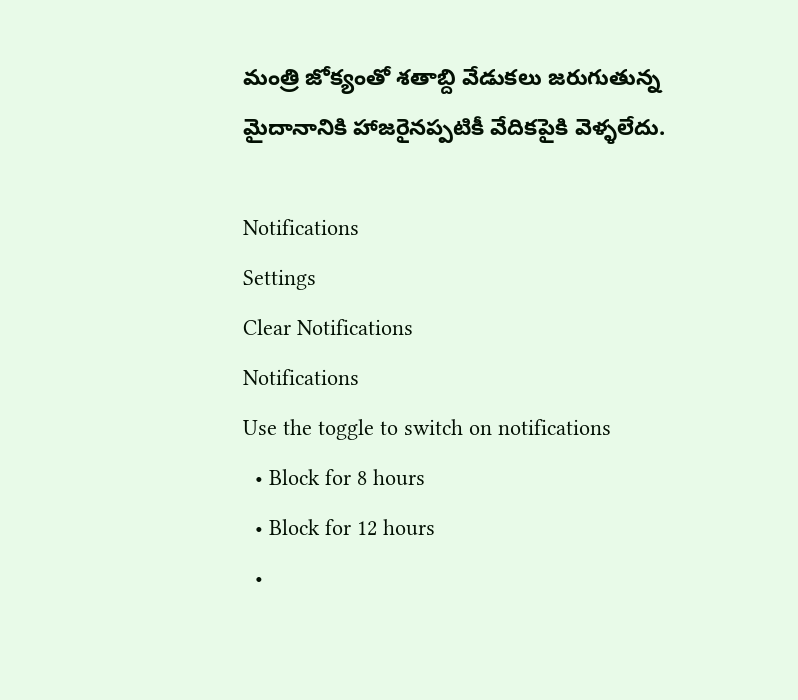మంత్రి జోక్యంతో శతాబ్ది వేడుకలు జరుగుతున్న మైదానానికి హాజరైనప్పటికీ వేదికపైకి వెళ్ళలేదు.

Notifications
Settings
Clear Notifications
Notifications
Use the toggle to switch on notifications
  • Block for 8 hours
  • Block for 12 hours
  •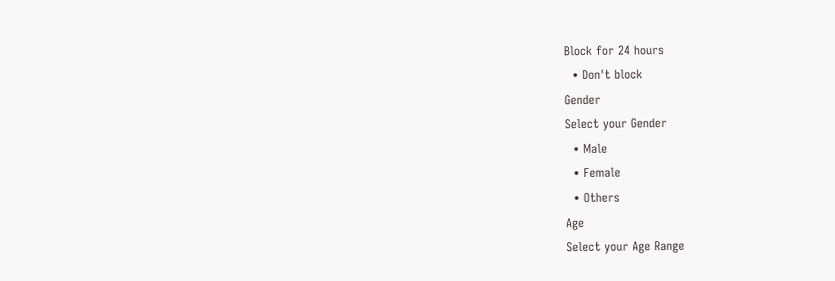Block for 24 hours
  • Don't block
Gender
Select your Gender
  • Male
  • Female
  • Others
Age
Select your Age Range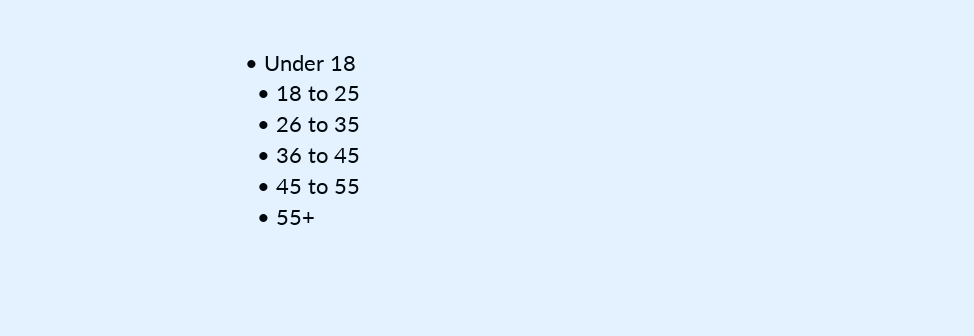• Under 18
  • 18 to 25
  • 26 to 35
  • 36 to 45
  • 45 to 55
  • 55+